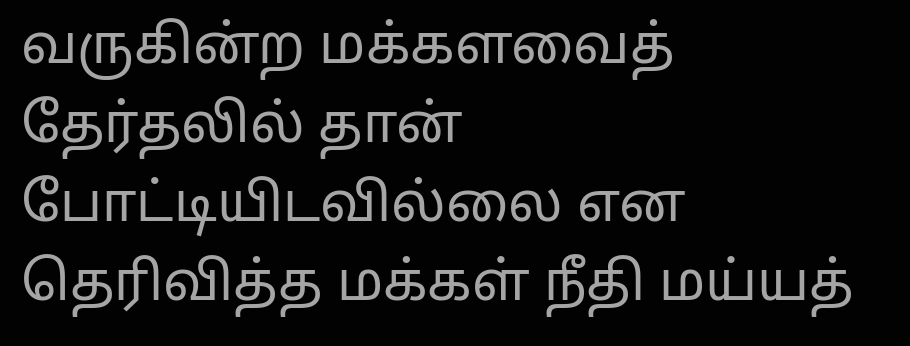வருகின்ற மக்களவைத் தேர்தலில் தான் போட்டியிடவில்லை என தெரிவித்த மக்கள் நீதி மய்யத்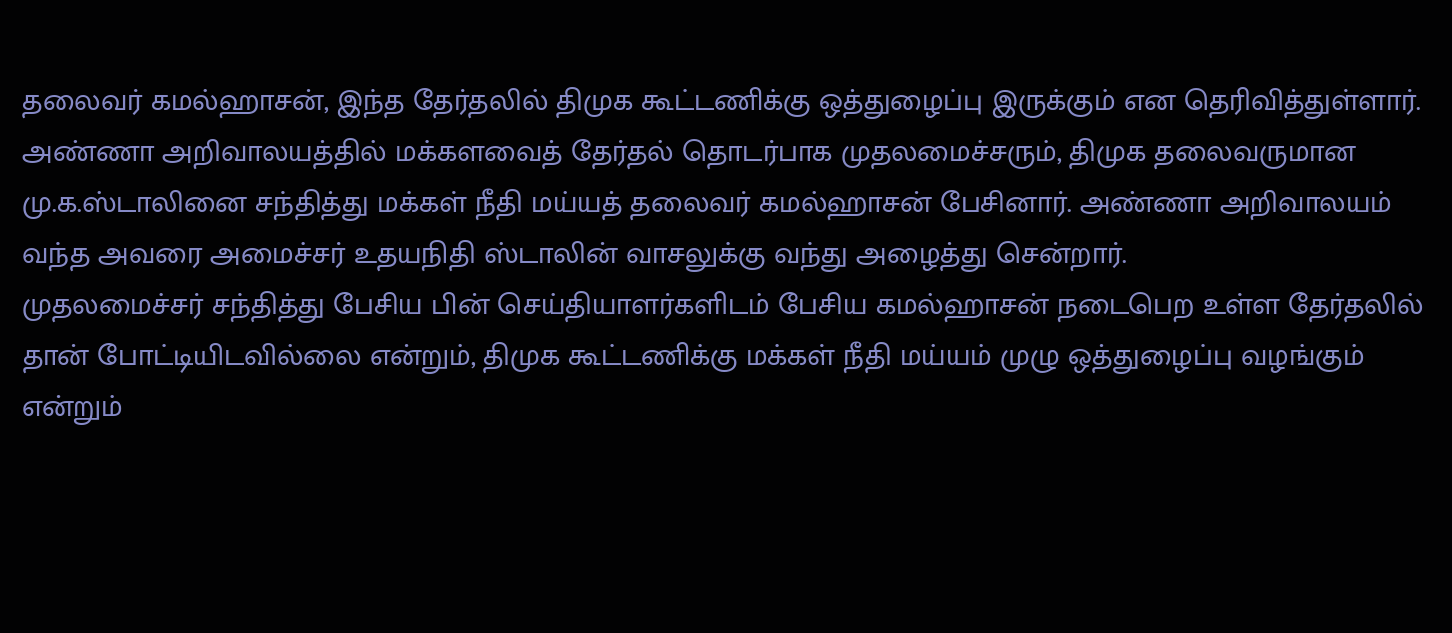தலைவர் கமல்ஹாசன், இந்த தேர்தலில் திமுக கூட்டணிக்கு ஒத்துழைப்பு இருக்கும் என தெரிவித்துள்ளார்.
அண்ணா அறிவாலயத்தில் மக்களவைத் தேர்தல் தொடர்பாக முதலமைச்சரும், திமுக தலைவருமான மு.க.ஸ்டாலினை சந்தித்து மக்கள் நீதி மய்யத் தலைவர் கமல்ஹாசன் பேசினார். அண்ணா அறிவாலயம் வந்த அவரை அமைச்சர் உதயநிதி ஸ்டாலின் வாசலுக்கு வந்து அழைத்து சென்றார்.
முதலமைச்சர் சந்தித்து பேசிய பின் செய்தியாளர்களிடம் பேசிய கமல்ஹாசன் நடைபெற உள்ள தேர்தலில் தான் போட்டியிடவில்லை என்றும், திமுக கூட்டணிக்கு மக்கள் நீதி மய்யம் முழு ஒத்துழைப்பு வழங்கும் என்றும்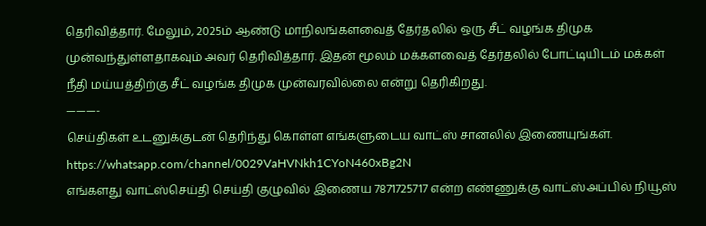தெரிவித்தார். மேலும், 2025ம் ஆண்டு மாநிலங்களவைத் தேர்தலில் ஒரு சீட் வழங்க திமுக முன்வந்துள்ளதாகவும் அவர் தெரிவித்தார். இதன் மூலம் மக்களவைத் தேர்தலில் போட்டியிடம் மக்கள் நீதி மய்யத்திற்கு சீட் வழங்க திமுக முன்வரவில்லை என்று தெரிகிறது.
———-
செய்திகள் உடனுக்குடன் தெரிந்து கொள்ள எங்களுடைய வாட்ஸ் சானலில் இணையுங்கள்.
https://whatsapp.com/channel/0029VaHVNkh1CYoN460xBg2N
எங்களது வாட்ஸ்செய்தி செய்தி குழுவில் இணைய 7871725717 என்ற எண்ணுக்கு வாட்ஸ்அப்பில் நியூஸ்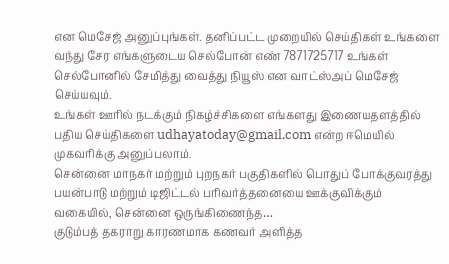என மெசேஜ் அனுப்புங்கள். தனிப்பட்ட முறையில் செய்திகள் உங்களை வந்து சேர எங்களுடைய செல்போன் எண் 7871725717 உங்கள் செல்போனில் சேமித்து வைத்து நியூஸ் என வாட்ஸ்அப் மெசேஜ் செய்யவும்.
உங்கள் ஊரில் நடக்கும் நிகழ்ச்சிகளை எங்களது இணையதளத்தில் பதிய செய்திகளை udhayatoday@gmail.com என்ற ஈமெயில் முகவரிக்கு அனுப்பலாம்.
சென்னை மாநகர் மற்றும் புறநகர் பகுதிகளில் பொதுப் போக்குவரத்து பயன்பாடு மற்றும் டிஜிட்டல் பரிவர்த்தனையை ஊக்குவிக்கும் வகையில், சென்னை ஒருங்கிணைந்த…
குடும்பத் தகராறு காரணமாக கணவர் அளித்த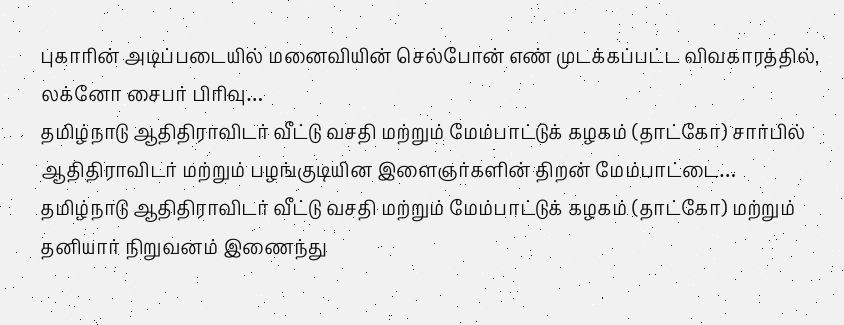புகாரின் அடிப்படையில் மனைவியின் செல்போன் எண் முடக்கப்பட்ட விவகாரத்தில், லக்னோ சைபர் பிரிவு…
தமிழ்நாடு ஆதிதிராவிடர் வீட்டு வசதி மற்றும் மேம்பாட்டுக் கழகம் (தாட்கோ) சார்பில் ஆதிதிராவிடர் மற்றும் பழங்குடியின இளைஞர்களின் திறன் மேம்பாட்டை…
தமிழ்நாடு ஆதிதிராவிடர் வீட்டு வசதி மற்றும் மேம்பாட்டுக் கழகம் (தாட்கோ) மற்றும் தனியார் நிறுவனம் இணைந்து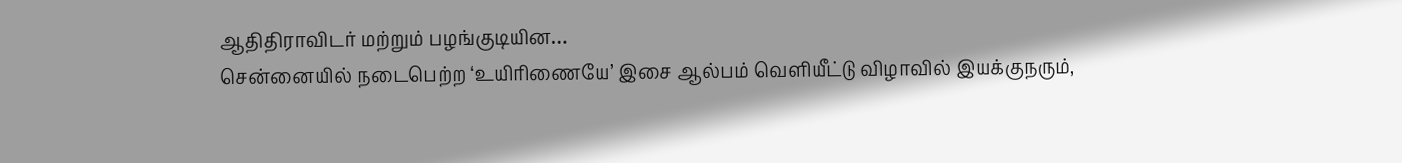ஆதிதிராவிடர் மற்றும் பழங்குடியின…
சென்னையில் நடைபெற்ற ‘உயிரிணையே’ இசை ஆல்பம் வெளியீட்டு விழாவில் இயக்குநரும்,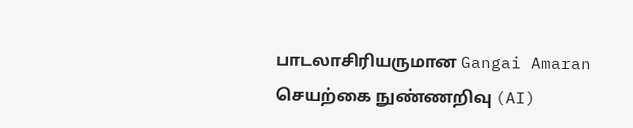பாடலாசிரியருமான Gangai Amaran செயற்கை நுண்ணறிவு (AI)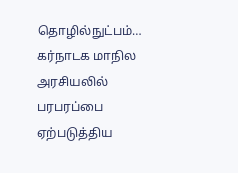தொழில்நுட்பம்…
கர்நாடக மாநில அரசியலில் பரபரப்பை ஏற்படுத்திய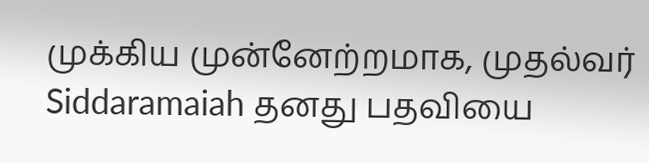முக்கிய முன்னேற்றமாக, முதல்வர் Siddaramaiah தனது பதவியை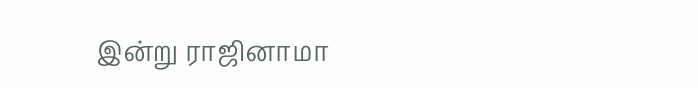இன்று ராஜினாமா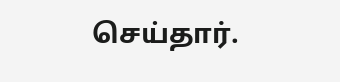செய்தார்.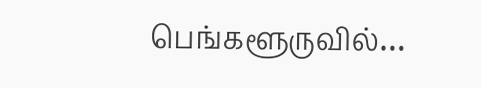பெங்களூருவில்…